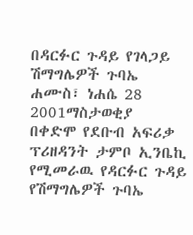በዳርፉር ጉዳይ የገላጋይ ሽማግሌዎች ጉባኤ
ሐሙስ፣ ነሐሴ 28 2001ማስታወቂያ
በቀድሞ የደቡብ አፍሪቃ ፕሪዘዳንት ታምቦ ኢንቤኪ የሚመራዉ የዳርፉር ጉዳይ የሽማግሌዎች ጉባኤ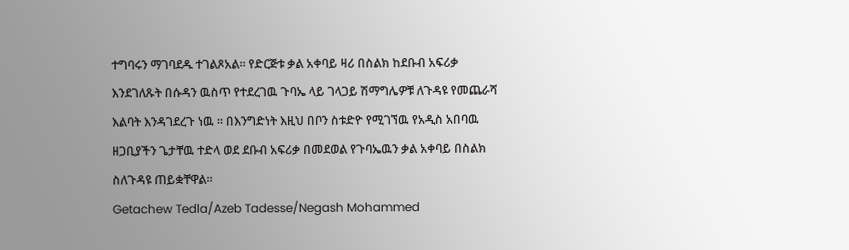ተግባሩን ማገባደዱ ተገልጾአል። የድርጅቱ ቃል አቀባይ ዛሪ በስልክ ከደቡብ አፍሪቃ እንደገለጹት በሱዳን ዉስጥ የተደረገዉ ጉባኤ ላይ ገላጋይ ሽማግሌዎቹ ለጉዳዩ የመጨራሻ እልባት እንዳገደረጉ ነዉ ። በእንግድነት እዚህ በቦን ስቱድዮ የሚገኘዉ የአዲስ አበባዉ ዘጋቢያችን ጌታቸዉ ተድላ ወደ ደቡብ አፍሪቃ በመደወል የጉባኤዉን ቃል አቀባይ በስልክ ስለጉዳዩ ጠይቋቸዋል።
Getachew Tedla/Azeb Tadesse/Negash Mohammed